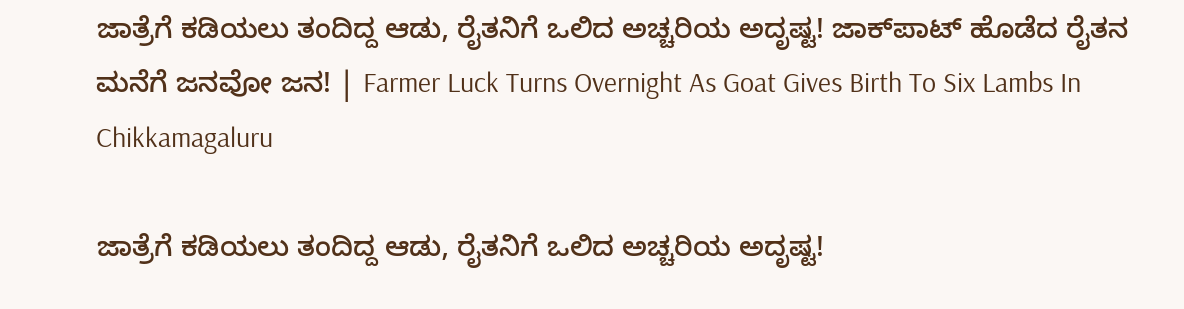ಜಾತ್ರೆಗೆ ಕಡಿಯಲು ತಂದಿದ್ದ ಆಡು, ರೈತನಿಗೆ ಒಲಿದ ಅಚ್ಚರಿಯ ಅದೃಷ್ಟ! ಜಾಕ್‌ಪಾಟ್‌ ಹೊಡೆದ ರೈತನ ಮನೆಗೆ ಜನವೋ ಜನ! | Farmer Luck Turns Overnight As Goat Gives Birth To Six Lambs In Chikkamagaluru

ಜಾತ್ರೆಗೆ ಕಡಿಯಲು ತಂದಿದ್ದ ಆಡು, ರೈತನಿಗೆ ಒಲಿದ ಅಚ್ಚರಿಯ ಅದೃಷ್ಟ!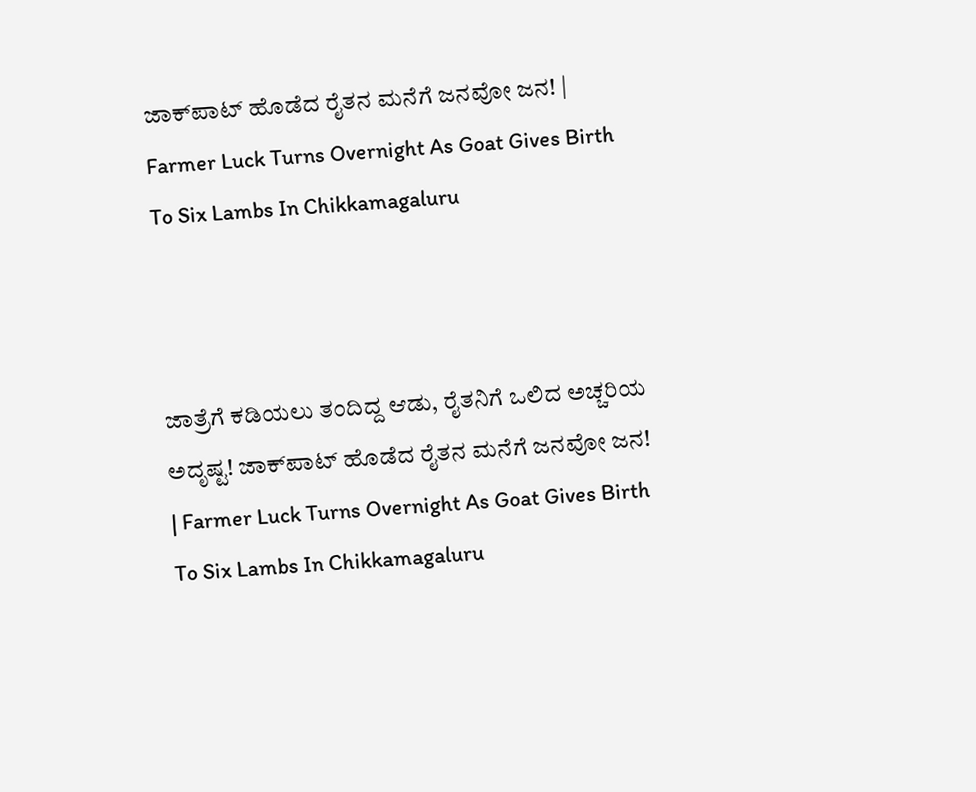ಜಾಕ್‌ಪಾಟ್‌ ಹೊಡೆದ ರೈತನ ಮನೆಗೆ ಜನವೋ ಜನ! | Farmer Luck Turns Overnight As Goat Gives Birth To Six Lambs In Chikkamagaluru



ಜಾತ್ರೆಗೆ ಕಡಿಯಲು ತಂದಿದ್ದ ಆಡು, ರೈತನಿಗೆ ಒಲಿದ ಅಚ್ಚರಿಯ ಅದೃಷ್ಟ! ಜಾಕ್‌ಪಾಟ್‌ ಹೊಡೆದ ರೈತನ ಮನೆಗೆ ಜನವೋ ಜನ! | Farmer Luck Turns Overnight As Goat Gives Birth To Six Lambs In Chikkamagaluru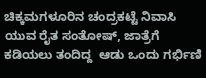ಚಿಕ್ಕಮಗಳೂರಿನ ಚಂದ್ರಕಟ್ಟೆ ನಿವಾಸಿ ಯುವ ರೈತ ಸಂತೋಷ್, ಜಾತ್ರೆಗೆ ಕಡಿಯಲು ತಂದಿದ್ದ  ಆಡು ಒಂದು ಗರ್ಭಿಣಿ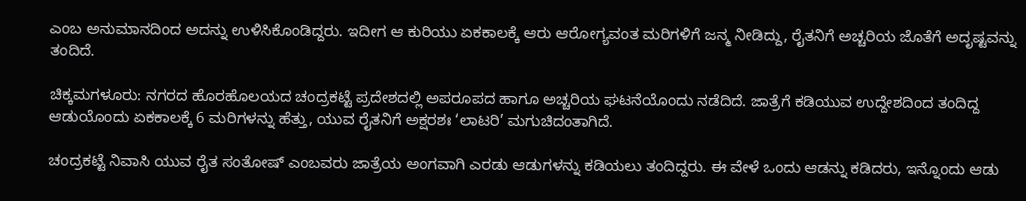ಎಂಬ ಅನುಮಾನದಿಂದ ಅದನ್ನು ಉಳಿಸಿಕೊಂಡಿದ್ದರು. ಇದೀಗ ಆ ಕುರಿಯು ಏಕಕಾಲಕ್ಕೆ ಆರು ಆರೋಗ್ಯವಂತ ಮರಿಗಳಿಗೆ ಜನ್ಮ ನೀಡಿದ್ದು, ರೈತನಿಗೆ ಅಚ್ಚರಿಯ ಜೊತೆಗೆ ಅದೃಷ್ಟವನ್ನು ತಂದಿದೆ.

ಚಿಕ್ಕಮಗಳೂರು: ನಗರದ ಹೊರಹೊಲಯದ ಚಂದ್ರಕಟ್ಟೆ ಪ್ರದೇಶದಲ್ಲಿ ಅಪರೂಪದ ಹಾಗೂ ಅಚ್ಚರಿಯ ಘಟನೆಯೊಂದು ನಡೆದಿದೆ. ಜಾತ್ರೆಗೆ ಕಡಿಯುವ ಉದ್ದೇಶದಿಂದ ತಂದಿದ್ದ ಆಡುಯೊಂದು ಏಕಕಾಲಕ್ಕೆ 6 ಮರಿಗಳನ್ನು ಹೆತ್ತು, ಯುವ ರೈತನಿಗೆ ಅಕ್ಷರಶಃ ‘ಲಾಟರಿ’ ಮಗುಚಿದಂತಾಗಿದೆ.

ಚಂದ್ರಕಟ್ಟೆ ನಿವಾಸಿ ಯುವ ರೈತ ಸಂತೋಷ್ ಎಂಬವರು ಜಾತ್ರೆಯ ಅಂಗವಾಗಿ ಎರಡು ಆಡುಗಳನ್ನು ಕಡಿಯಲು ತಂದಿದ್ದರು. ಈ ವೇಳೆ ಒಂದು ಆಡನ್ನು ಕಡಿದರು, ಇನ್ನೊಂದು ಆಡು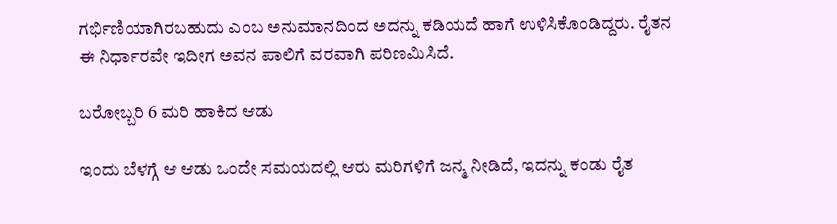ಗರ್ಭಿಣಿಯಾಗಿರಬಹುದು ಎಂಬ ಅನುಮಾನದಿಂದ ಅದನ್ನು ಕಡಿಯದೆ ಹಾಗೆ ಉಳಿಸಿಕೊಂಡಿದ್ದರು. ರೈತನ ಈ ನಿರ್ಧಾರವೇ ಇದೀಗ ಅವನ ಪಾಲಿಗೆ ವರವಾಗಿ ಪರಿಣಮಿಸಿದೆ.

ಬರೋಬ್ಬರಿ 6 ಮರಿ ಹಾಕಿದ ಆಡು

ಇಂದು ಬೆಳಗ್ಗೆ ಆ ಆಡು ಒಂದೇ ಸಮಯದಲ್ಲಿ ಆರು ಮರಿಗಳಿಗೆ ಜನ್ಮ ನೀಡಿದೆ, ಇದನ್ನು ಕಂಡು ರೈತ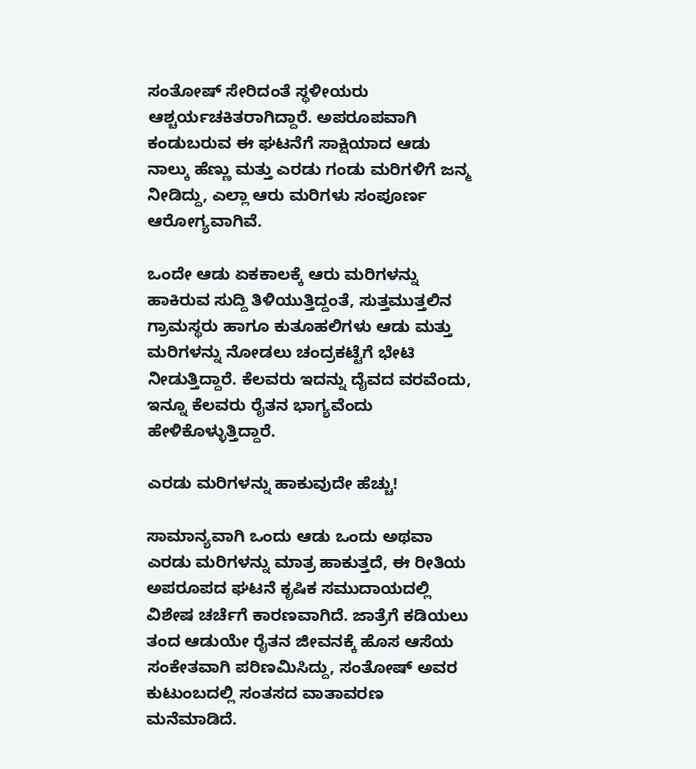ಸಂತೋಷ್ ಸೇರಿದಂತೆ ಸ್ಥಳೀಯರು ಆಶ್ಚರ್ಯಚಕಿತರಾಗಿದ್ದಾರೆ. ಅಪರೂಪವಾಗಿ ಕಂಡುಬರುವ ಈ ಘಟನೆಗೆ ಸಾಕ್ಷಿಯಾದ ಆಡು ನಾಲ್ಕು ಹೆಣ್ಣು ಮತ್ತು ಎರಡು ಗಂಡು ಮರಿಗಳಿಗೆ ಜನ್ಮ ನೀಡಿದ್ದು, ಎಲ್ಲಾ ಆರು ಮರಿಗಳು ಸಂಪೂರ್ಣ ಆರೋಗ್ಯವಾಗಿವೆ.

ಒಂದೇ ಆಡು ಏಕಕಾಲಕ್ಕೆ ಆರು ಮರಿಗಳನ್ನು ಹಾಕಿರುವ ಸುದ್ದಿ ತಿಳಿಯುತ್ತಿದ್ದಂತೆ, ಸುತ್ತಮುತ್ತಲಿನ ಗ್ರಾಮಸ್ಥರು ಹಾಗೂ ಕುತೂಹಲಿಗಳು ಆಡು ಮತ್ತು ಮರಿಗಳನ್ನು ನೋಡಲು ಚಂದ್ರಕಟ್ಟೆಗೆ ಭೇಟಿ ನೀಡುತ್ತಿದ್ದಾರೆ. ಕೆಲವರು ಇದನ್ನು ದೈವದ ವರವೆಂದು, ಇನ್ನೂ ಕೆಲವರು ರೈತನ ಭಾಗ್ಯವೆಂದು ಹೇಳಿಕೊಳ್ಳುತ್ತಿದ್ದಾರೆ.

ಎರಡು ಮರಿಗಳನ್ನು ಹಾಕುವುದೇ ಹೆಚ್ಚು!

ಸಾಮಾನ್ಯವಾಗಿ ಒಂದು ಆಡು ಒಂದು ಅಥವಾ ಎರಡು ಮರಿಗಳನ್ನು ಮಾತ್ರ ಹಾಕುತ್ತದೆ, ಈ ರೀತಿಯ ಅಪರೂಪದ ಘಟನೆ ಕೃಷಿಕ ಸಮುದಾಯದಲ್ಲಿ ವಿಶೇಷ ಚರ್ಚೆಗೆ ಕಾರಣವಾಗಿದೆ. ಜಾತ್ರೆಗೆ ಕಡಿಯಲು ತಂದ ಆಡುಯೇ ರೈತನ ಜೀವನಕ್ಕೆ ಹೊಸ ಆಸೆಯ ಸಂಕೇತವಾಗಿ ಪರಿಣಮಿಸಿದ್ದು, ಸಂತೋಷ್ ಅವರ ಕುಟುಂಬದಲ್ಲಿ ಸಂತಸದ ವಾತಾವರಣ ಮನೆಮಾಡಿದೆ.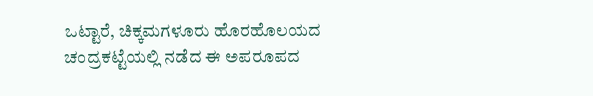ಒಟ್ಟಾರೆ, ಚಿಕ್ಕಮಗಳೂರು ಹೊರಹೊಲಯದ ಚಂದ್ರಕಟ್ಟೆಯಲ್ಲಿ ನಡೆದ ಈ ಅಪರೂಪದ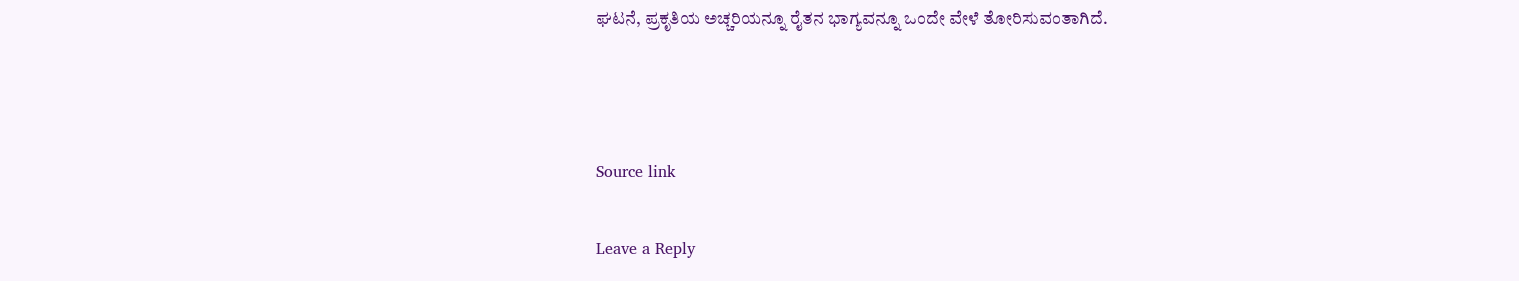ಘಟನೆ, ಪ್ರಕೃತಿಯ ಅಚ್ಚರಿಯನ್ನೂ ರೈತನ ಭಾಗ್ಯವನ್ನೂ ಒಂದೇ ವೇಳೆ ತೋರಿಸುವಂತಾಗಿದೆ.



Source link

Leave a Reply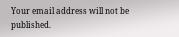Your email address will not be published.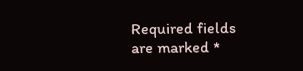Required fields are marked *